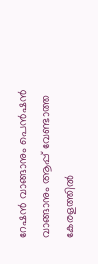റേഷന്‍ വാങ്ങാനും പെന്‍ഷന്‍ വാങ്ങാനും ആപ്പ് വേണ്ടാത്ത കേരളത്തില്‍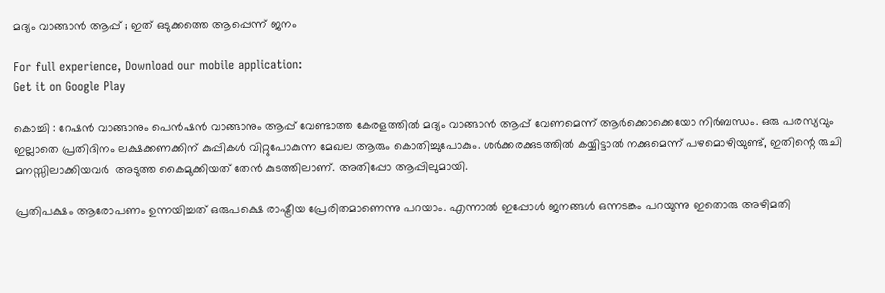മദ്യം വാങ്ങാന്‍ ആപ്പ് ; ഇത് ഒടുക്കത്തെ ആപ്പെന്ന് ജനം

For full experience, Download our mobile application:
Get it on Google Play

കൊച്ചി : റേഷന്‍ വാങ്ങാനും പെന്‍ഷന്‍ വാങ്ങാനും ആപ്പ് വേണ്ടാത്ത കേരളത്തില്‍ മദ്യം വാങ്ങാന്‍ ആപ്പ് വേണമെന്ന് ആര്‍ക്കൊക്കെയോ നിര്‍ബന്ധം. ഒരു പരസ്യവും ഇല്ലാതെ പ്രതിദിനം ലക്ഷക്കണക്കിന്‌ കുപ്പികള്‍ വിറ്റുപോകുന്ന മേഖല ആരും കൊതിച്ചുപോകും. ശര്‍ക്കരക്കുടത്തില്‍ കയ്യിട്ടാല്‍ നക്കുമെന്ന് പഴമൊഴിയുണ്ട്, ഇതിന്റെ രുചി മനസ്സിലാക്കിയവര്‍  അടുത്ത കൈമുക്കിയത് തേന്‍ കുടത്തിലാണ്. അതിപ്പോ ആപ്പിലുമായി.

പ്രതിപക്ഷം ആരോപണം ഉന്നയിച്ചത് ഒരുപക്ഷെ രാഷ്ട്രീയ പ്രേരിതമാണെന്നു പറയാം. എന്നാല്‍ ഇപ്പോള്‍ ജനങ്ങള്‍ ഒന്നടങ്കം പറയുന്നു ഇതൊരു അഴിമതി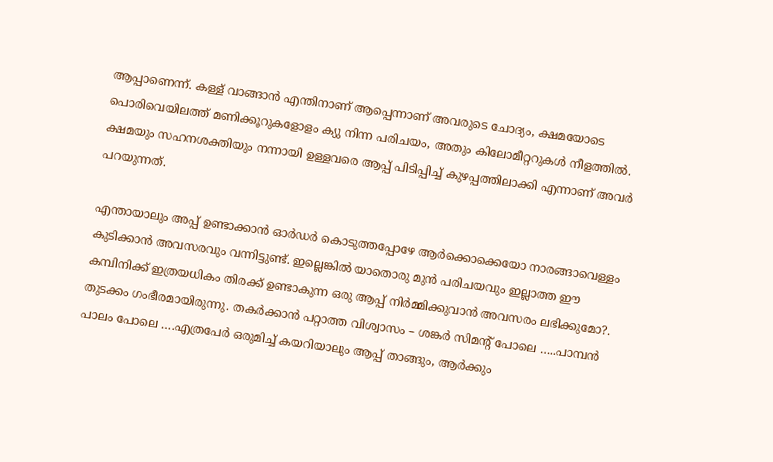ആപ്പാണെന്ന്. കള്ള് വാങ്ങാന്‍ എന്തിനാണ് ആപ്പെന്നാണ് അവരുടെ ചോദ്യം, ക്ഷമയോടെ പൊരിവെയിലത്ത് മണിക്കൂറുകളോളം ക്യു നിന്ന പരിചയം, അതും കിലോമീറ്ററുകള്‍ നീളത്തില്‍. ക്ഷമയും സഹനശക്തിയും നന്നായി ഉള്ളവരെ ആപ്പ് പിടിപ്പിച്ച് കുഴപ്പത്തിലാക്കി എന്നാണ് അവര്‍ പറയുന്നത്.

എന്തായാലും അപ്പ് ഉണ്ടാക്കാന്‍ ഓര്‍ഡര്‍ കൊടുത്തപ്പോഴേ ആര്‍ക്കൊക്കെയോ നാരങ്ങാവെള്ളം കുടിക്കാന്‍ അവസരവും വന്നിട്ടുണ്ട്. ഇല്ലെങ്കില്‍ യാതൊരു മുന്‍ പരിചയവും ഇല്ലാത്ത ഈ കമ്പിനിക്ക് ഇത്രയധികം തിരക്ക് ഉണ്ടാകുന്ന ഒരു ആപ്പ് നിര്‍മ്മിക്കുവാന്‍ അവസരം ലഭിക്കുമോ?. തുടക്കം ഗംഭീരമായിരുന്നു. തകര്‍ക്കാന്‍ പറ്റാത്ത വിശ്വാസം – ശങ്കര്‍ സിമന്റ് പോലെ …..പാമ്പന്‍ പാലം പോലെ ….എത്രപേര്‍ ഒരുമിച്ച് കയറിയാലും ആപ്പ് താങ്ങും, ആര്‍ക്കും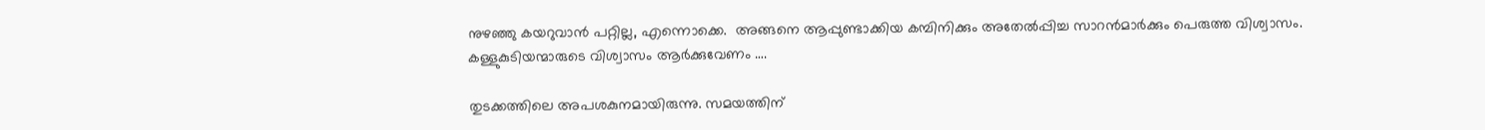നുഴഞ്ഞു കയറുവാന്‍ പറ്റില്ല, എന്നൊക്കെ.  അങ്ങനെ ആപ്പുണ്ടാക്കിയ കമ്പിനിക്കും അതേല്‍പ്പിച്ച സാറന്‍മാര്‍ക്കും പെരുത്ത വിശ്വാസം. കള്ളുകുടിയന്മാരുടെ വിശ്വാസം ആര്‍ക്കുവേണം ….

തുടക്കത്തിലെ അപശകുനമായിരുന്നു. സമയത്തിന്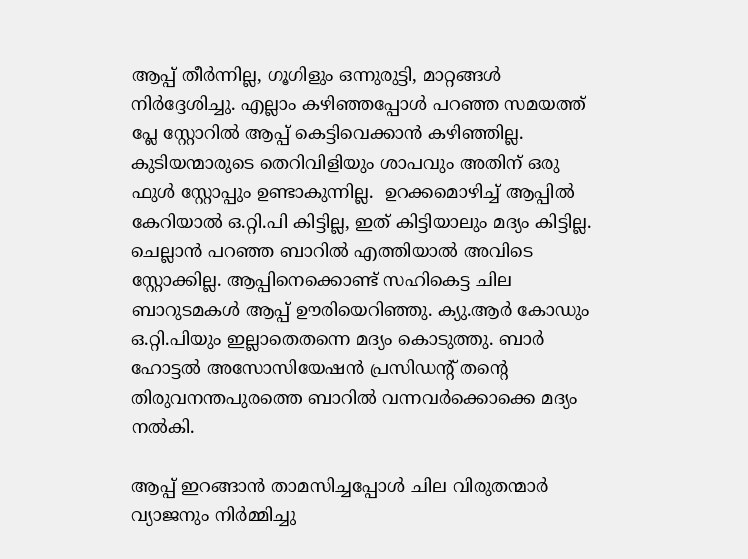ആപ്പ് തീര്‍ന്നില്ല, ഗൂഗിളും ഒന്നുരുട്ടി, മാറ്റങ്ങള്‍ നിര്‍ദ്ദേശിച്ചു. എല്ലാം കഴിഞ്ഞപ്പോള്‍ പറഞ്ഞ സമയത്ത് പ്ലേ സ്റ്റോറില്‍ ആപ്പ് കെട്ടിവെക്കാന്‍ കഴിഞ്ഞില്ല. കുടിയന്മാരുടെ തെറിവിളിയും ശാപവും അതിന് ഒരു ഫുള്‍ സ്റ്റോപ്പും ഉണ്ടാകുന്നില്ല.  ഉറക്കമൊഴിച്ച് ആപ്പില്‍ കേറിയാല്‍ ഒ.റ്റി.പി കിട്ടില്ല, ഇത് കിട്ടിയാലും മദ്യം കിട്ടില്ല. ചെല്ലാന്‍ പറഞ്ഞ ബാറില്‍ എത്തിയാല്‍ അവിടെ സ്റ്റോക്കില്ല. ആപ്പിനെക്കൊണ്ട് സഹികെട്ട ചില ബാറുടമകള്‍ ആപ്പ് ഊരിയെറിഞ്ഞു. ക്യു.ആര്‍ കോഡും ഒ.റ്റി.പിയും ഇല്ലാതെതന്നെ മദ്യം കൊടുത്തു. ബാര്‍ ഹോട്ടല്‍ അസോസിയേഷന്‍ പ്രസിഡന്റ് തന്റെ തിരുവനന്തപുരത്തെ ബാറില്‍ വന്നവര്‍ക്കൊക്കെ മദ്യം നല്‍കി.

ആപ്പ് ഇറങ്ങാന്‍ താമസിച്ചപ്പോള്‍ ചില വിരുതന്മാര്‍ വ്യാജനും നിര്‍മ്മിച്ചു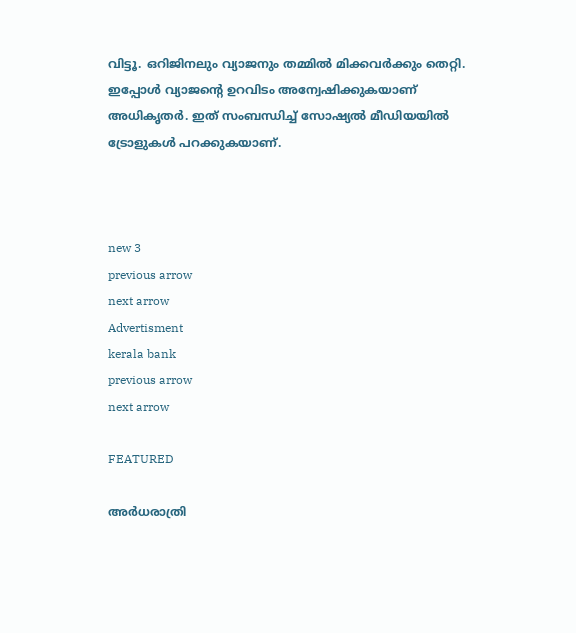വിട്ടൂ. ഒറിജിനലും വ്യാജനും തമ്മില്‍ മിക്കവര്‍ക്കും തെറ്റി. ഇപ്പോള്‍ വ്യാജന്റെ ഉറവിടം അന്വേഷിക്കുകയാണ് അധികൃതര്‍. ഇത് സംബന്ധിച്ച് സോഷ്യല്‍ മീഡിയയില്‍ ട്രോളുകള്‍ പറക്കുകയാണ്.



new 3
previous arrow
next arrow
Advertisment
kerala bank
previous arrow
next arrow

FEATURED

അർധരാത്രി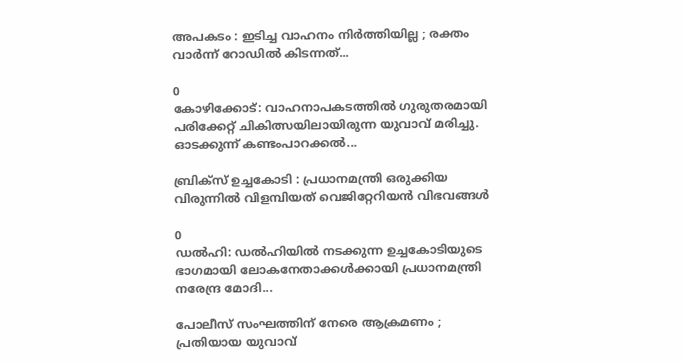അപകടം : ഇടിച്ച വാഹനം നിർത്തിയില്ല ; രക്തം വാർന്ന് റോഡിൽ കിടന്നത്...

0
കോഴിക്കോട്: വാഹനാപകടത്തില്‍ ഗുരുതരമായി പരിക്കേറ്റ് ചികിത്സയിലായിരുന്ന യുവാവ് മരിച്ചു. ഓടക്കുന്ന് കണ്ടംപാറക്കല്‍...

ബ്രിക്‌സ് ഉച്ചകോടി : പ്രധാനമന്ത്രി ഒരുക്കിയ വിരുന്നിൽ വിളമ്പിയത് വെജിറ്റേറിയൻ വിഭവങ്ങൾ

0
ഡൽഹി: ഡൽഹിയിൽ നടക്കുന്ന ഉച്ചകോടിയുടെ ഭാഗമായി ലോകനേതാക്കൾക്കായി പ്രധാനമന്ത്രി നരേന്ദ്ര മോദി...

പോലീസ് സംഘത്തിന് നേരെ ആക്രമണം ; പ്രതിയായ യുവാവ്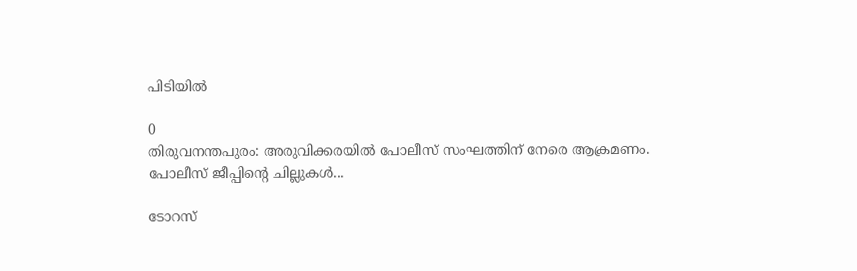പിടിയിൽ

0
തിരുവനന്തപുരം: അരുവിക്കരയിൽ പോലീസ് സംഘത്തിന് നേരെ ആക്രമണം. പോലീസ് ജീപ്പിന്റെ ചില്ലുകൾ...

ടോറസ്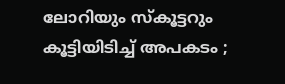ലോറിയും സ്കൂട്ടറും കൂട്ടിയിടിച്ച് അപകടം ;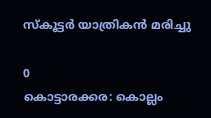സ്കൂട്ടർ യാത്രികൻ മരിച്ചു

0
കൊട്ടാരക്കര: കൊല്ലം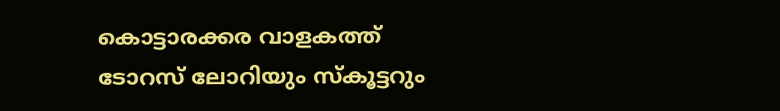കൊട്ടാരക്കര വാളകത്ത് ടോറസ് ലോറിയും സ്കൂട്ടറും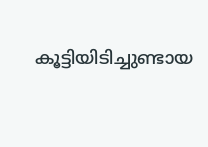കൂട്ടിയിടിച്ചുണ്ടായ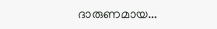ദാരുണമായ...